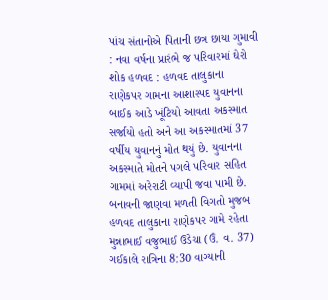પાંચ સંતાનોએ પિતાની છત્ર છાયા ગુમાવી : નવા વર્ષના પ્રારંભે જ પરિવારમાં ઘેરો શોક હળવદ : હળવદ તાલુકાના રાણેકપર ગામના આશાસ્પદ યુવાનના બાઈક આડે ખૂંટિયો આવતા અકસ્માત સર્જાયો હતો અને આ અકસ્માતમાં 37 વર્ષીય યુવાનનું મોત થયું છે. યુવાનના અકસ્માતે મોતને પગલે પરિવાર સહિત ગામમાં અરેરાટી વ્યાપી જવા પામી છે. બનાવની જાણવા મળતી વિગતો મુજબ હળવદ તાલુકાના રાણેકપર ગામે રહેતા મુન્નાભાઈ વજુભાઈ ઉડેચા (ઉં. વ. 37) ગઈકાલે રાત્રિના 8:30 વાગ્યાની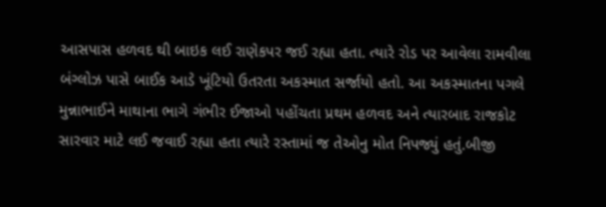આસપાસ હળવદ થી બાઇક લઈ રાણેકપર જઈ રહ્યા હતા. ત્યારે રોડ પર આવેલા રામવીલા બંગ્લોઝ પાસે બાઈક આડે ખૂંટિયો ઉતરતા અકસ્માત સર્જાયો હતો. આ અકસ્માતના પગલે મુન્નાભાઈને માથાના ભાગે ગંભીર ઈજાઓ પહોંચતા પ્રથમ હળવદ અને ત્યારબાદ રાજકોટ સારવાર માટે લઈ જવાઈ રહ્યા હતા ત્યારે રસ્તામાં જ તેઓનુ મોત નિપજ્યું હતું.બીજી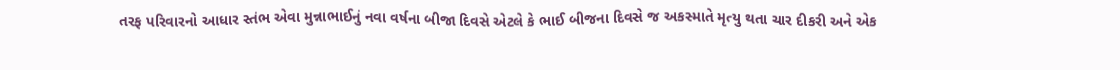તરફ પરિવારનો આધાર સ્તંભ એવા મુન્નાભાઈનું નવા વર્ષના બીજા દિવસે એટલે કે ભાઈ બીજના દિવસે જ અકસ્માતે મૃત્યુ થતા ચાર દીકરી અને એક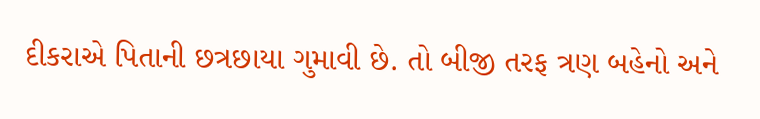દીકરાએ પિતાની છત્રછાયા ગુમાવી છે. તો બીજી તરફ ત્રણ બહેનો અને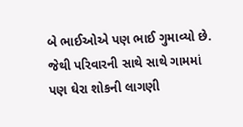બે ભાઈઓએ પણ ભાઈ ગુમાવ્યો છે. જેથી પરિવારની સાથે સાથે ગામમાં પણ ઘેરા શોકની લાગણી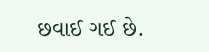છવાઈ ગઈ છે.